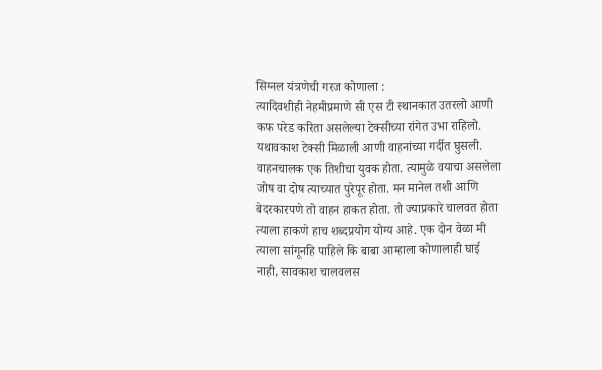सिग्नल यंत्रणेची गरज कोणाला :
त्यादिवशीही नेहमीप्रमाणे सी एस टी स्थानकात उतरलो आणी कफ परेड करिता असलेल्या टेक्सीच्या रांगेत उभा राहिलो. यथावकाश टेक्सी मिळाली आणी वाहनांच्या गर्दीत घुसली. वाहनचालक एक तिशीचा युवक होता. त्यामुळे वयाचा असलेला जोष वा दोष त्याच्यात पुरेपूर होता. मन मानेल तशी आणि बेदरकारपणे तो वाहन हाकत होता. तो ज्याप्रकारे चालवत होता त्याला हाकणे हाच शब्दप्रयोग योग्य आहे. एक दोन वेळा मी त्याला सांगूनहि पाहिले कि बाबा आम्हाला कोणालाही घाई नाही, सावकाश चालवलस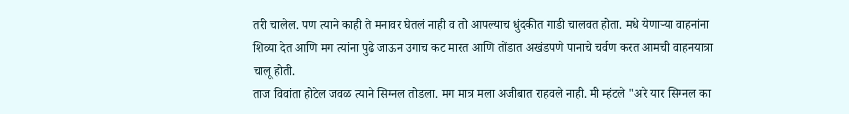तरी चालेल. पण त्याने काही ते मनावर घेतलं नाही व तो आपल्याच धुंदकीत गाडी चालवत होता. मधे येणाऱ्या वाहनांना शिव्या देत आणि मग त्यांना पुढे जाऊन उगाच कट मारत आणि तोंडात अखंडपणे पानाचे चर्वण करत आमची वाहनयात्रा चालू होती.
ताज विवांता होटेल जवळ त्याने सिग्नल तोडला. मग मात्र मला अजीबात राहवले नाही. मी म्हंटले "अरे यार सिग्नल का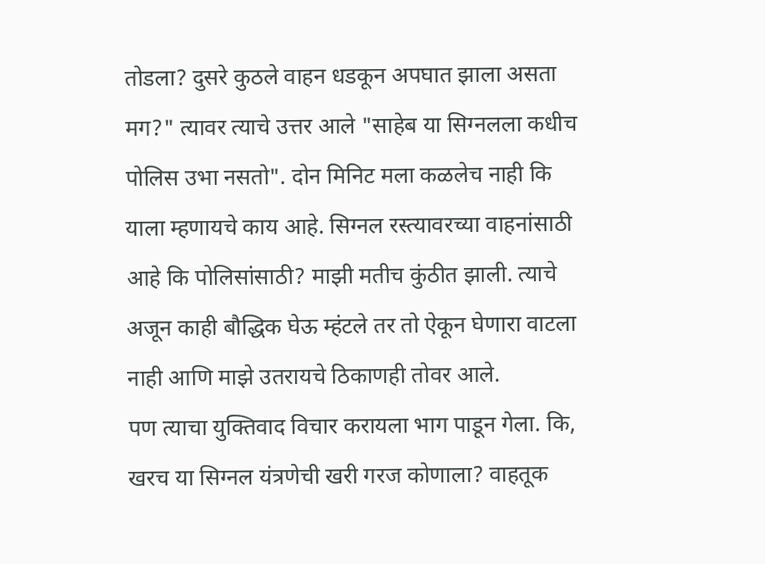तोडला? दुसरे कुठले वाहन धडकून अपघात झाला असता मग?" त्यावर त्याचे उत्तर आले "साहेब या सिग्नलला कधीच पोलिस उभा नसतो". दोन मिनिट मला कळलेच नाही कि याला म्हणायचे काय आहे. सिग्नल रस्त्यावरच्या वाहनांसाठी आहे कि पोलिसांसाठी? माझी मतीच कुंठीत झाली. त्याचे अजून काही बौद्धिक घेऊ म्हंटले तर तो ऐकून घेणारा वाटला नाही आणि माझे उतरायचे ठिकाणही तोवर आले.
पण त्याचा युक्तिवाद विचार करायला भाग पाडून गेला. कि, खरच या सिग्नल यंत्रणेची खरी गरज कोणाला? वाहतूक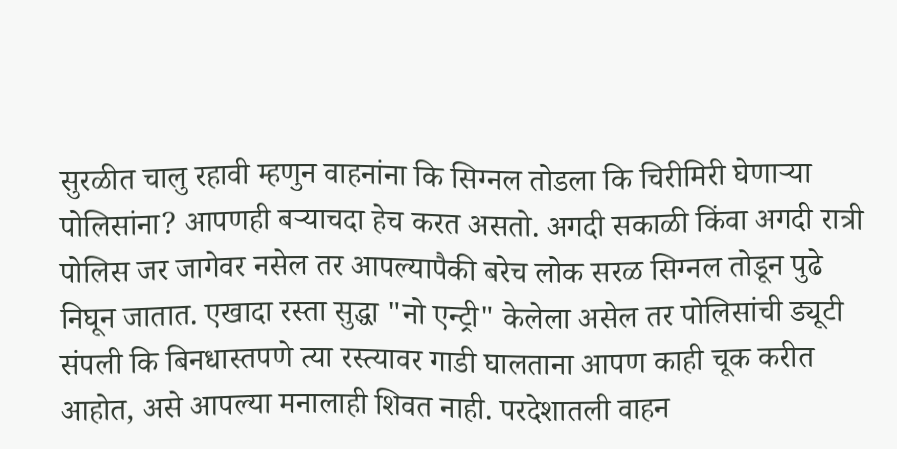सुरळीत चालु रहावी म्हणुन वाहनांना कि सिग्नल तोडला कि चिरीमिरी घेणाऱ्या पोलिसांना? आपणही बऱ्याचदा हेच करत असतो. अगदी सकाळी किंवा अगदी रात्री पोलिस जर जागेवर नसेल तर आपल्यापैकी बरेच लोक सरळ सिग्नल तोडून पुढे निघून जातात. एखादा रस्ता सुद्धा "नो एन्ट्री" केलेला असेल तर पोलिसांची ड्यूटी संपली कि बिनधास्तपणे त्या रस्त्यावर गाडी घालताना आपण काही चूक करीत आहोत, असे आपल्या मनालाही शिवत नाही. परदेशातली वाहन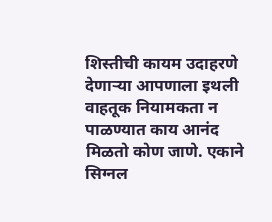शिस्तीची कायम उदाहरणे देणाऱ्या आपणाला इथली वाहतूक नियामकता न पाळण्यात काय आनंद मिळतो कोण जाणे. एकाने सिग्नल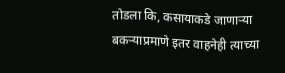तोडला कि, कसायाकडे जाणाऱ्या बकऱ्याप्रमाणे इतर वाहनेही त्याच्या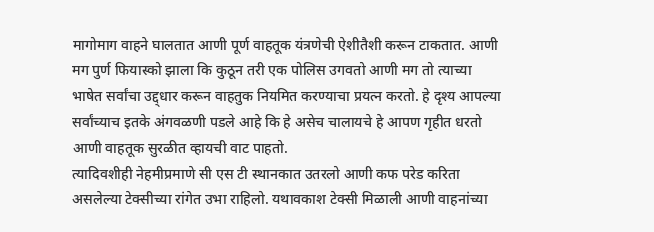मागोमाग वाहने घालतात आणी पूर्ण वाहतूक यंत्रणेची ऐशीतैशी करून टाकतात. आणी मग पुर्ण फियास्को झाला कि कुठून तरी एक पोलिस उगवतो आणी मग तो त्याच्या भाषेत सर्वांचा उद्द्धार करून वाहतुक नियमित करण्याचा प्रयत्न करतो. हे दृश्य आपल्या सर्वांच्याच इतके अंगवळणी पडले आहे कि हे असेच चालायचे हे आपण गृहीत धरतो आणी वाहतूक सुरळीत व्हायची वाट पाहतो.
त्यादिवशीही नेहमीप्रमाणे सी एस टी स्थानकात उतरलो आणी कफ परेड करिता असलेल्या टेक्सीच्या रांगेत उभा राहिलो. यथावकाश टेक्सी मिळाली आणी वाहनांच्या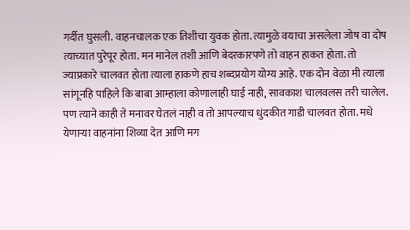गर्दीत घुसली. वाहनचालक एक तिशीचा युवक होता. त्यामुळे वयाचा असलेला जोष वा दोष त्याच्यात पुरेपूर होता. मन मानेल तशी आणि बेदरकारपणे तो वाहन हाकत होता. तो ज्याप्रकारे चालवत होता त्याला हाकणे हाच शब्दप्रयोग योग्य आहे. एक दोन वेळा मी त्याला सांगूनहि पाहिले कि बाबा आम्हाला कोणालाही घाई नाही, सावकाश चालवलस तरी चालेल. पण त्याने काही ते मनावर घेतलं नाही व तो आपल्याच धुंदकीत गाडी चालवत होता. मधे येणाऱ्या वाहनांना शिव्या देत आणि मग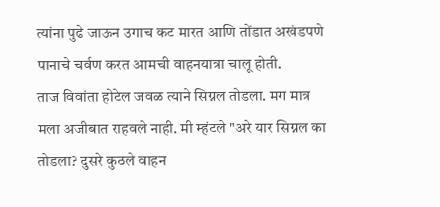त्यांना पुढे जाऊन उगाच कट मारत आणि तोंडात अखंडपणे पानाचे चर्वण करत आमची वाहनयात्रा चालू होती.
ताज विवांता होटेल जवळ त्याने सिग्नल तोडला. मग मात्र मला अजीबात राहवले नाही. मी म्हंटले "अरे यार सिग्नल का तोडला? दुसरे कुठले वाहन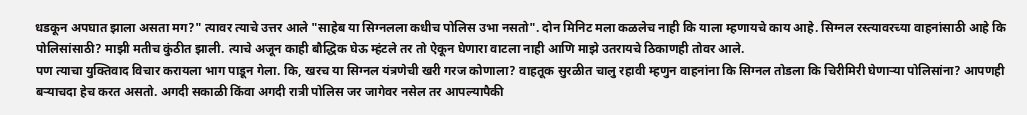धडकून अपघात झाला असता मग?" त्यावर त्याचे उत्तर आले "साहेब या सिग्नलला कधीच पोलिस उभा नसतो". दोन मिनिट मला कळलेच नाही कि याला म्हणायचे काय आहे. सिग्नल रस्त्यावरच्या वाहनांसाठी आहे कि पोलिसांसाठी? माझी मतीच कुंठीत झाली. त्याचे अजून काही बौद्धिक घेऊ म्हंटले तर तो ऐकून घेणारा वाटला नाही आणि माझे उतरायचे ठिकाणही तोवर आले.
पण त्याचा युक्तिवाद विचार करायला भाग पाडून गेला. कि, खरच या सिग्नल यंत्रणेची खरी गरज कोणाला? वाहतूक सुरळीत चालु रहावी म्हणुन वाहनांना कि सिग्नल तोडला कि चिरीमिरी घेणाऱ्या पोलिसांना? आपणही बऱ्याचदा हेच करत असतो. अगदी सकाळी किंवा अगदी रात्री पोलिस जर जागेवर नसेल तर आपल्यापैकी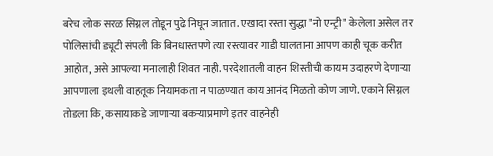बरेच लोक सरळ सिग्नल तोडून पुढे निघून जातात. एखादा रस्ता सुद्धा "नो एन्ट्री" केलेला असेल तर पोलिसांची ड्यूटी संपली कि बिनधास्तपणे त्या रस्त्यावर गाडी घालताना आपण काही चूक करीत आहोत, असे आपल्या मनालाही शिवत नाही. परदेशातली वाहन शिस्तीची कायम उदाहरणे देणाऱ्या आपणाला इथली वाहतूक नियामकता न पाळण्यात काय आनंद मिळतो कोण जाणे. एकाने सिग्नल तोडला कि, कसायाकडे जाणाऱ्या बकऱ्याप्रमाणे इतर वाहनेही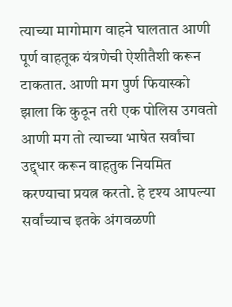त्याच्या मागोमाग वाहने घालतात आणी पूर्ण वाहतूक यंत्रणेची ऐशीतैशी करून टाकतात. आणी मग पुर्ण फियास्को झाला कि कुठून तरी एक पोलिस उगवतो आणी मग तो त्याच्या भाषेत सर्वांचा उद्द्धार करून वाहतुक नियमित करण्याचा प्रयत्न करतो. हे दृश्य आपल्या सर्वांच्याच इतके अंगवळणी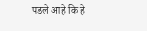पडले आहे कि हे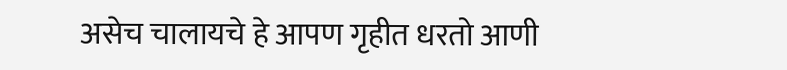असेच चालायचे हे आपण गृहीत धरतो आणी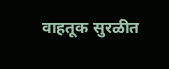वाहतूक सुरळीत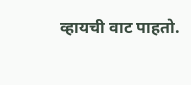व्हायची वाट पाहतो.